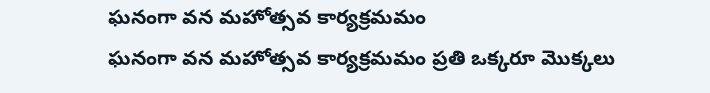ఘనంగా వన మహోత్సవ కార్యక్రమమం
ఘనంగా వన మహోత్సవ కార్యక్రమమం ప్రతి ఒక్కరూ మొక్కలు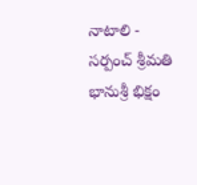నాటాలి - సర్పంచ్ శ్రీమతి భానుశ్రీ భిక్షం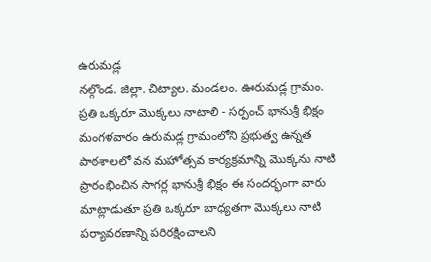ఉరుమడ్ల
నల్గొండ. జిల్లా. చిట్యాల. మండలం. ఊరుమడ్ల గ్రామం.
ప్రతి ఒక్కరూ మొక్కలు నాటాలి - సర్పంచ్ భానుశ్రీ భిక్షం మంగళవారం ఉరుమడ్ల గ్రామంలోని ప్రభుత్వ ఉన్నత పాఠశాలలో వన మహోత్సవ కార్యక్రమాన్ని మొక్కను నాటి ప్రారంభించిన సాగర్ల భానుశ్రీ భిక్షం ఈ సందర్భంగా వారు మాట్లాడుతూ ప్రతి ఒక్కరూ బాధ్యతగా మొక్కలు నాటి పర్యావరణాన్ని పరిరక్షించాలని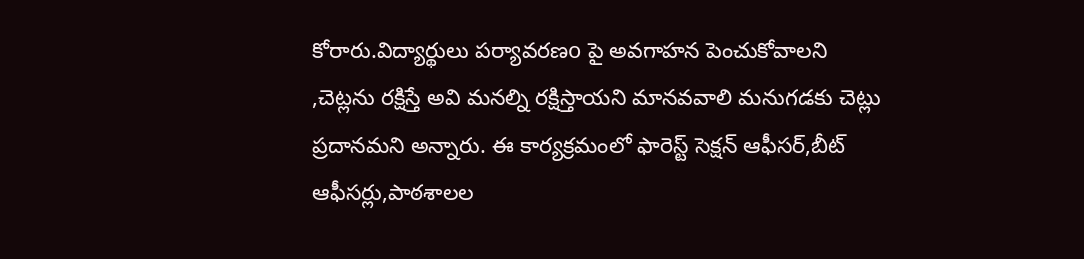కోరారు.విద్యార్థులు పర్యావరణo పై అవగాహన పెంచుకోవాలని ,చెట్లను రక్షిస్తే అవి మనల్ని రక్షిస్తాయని మానవవాలి మనుగడకు చెట్లు ప్రదానమని అన్నారు. ఈ కార్యక్రమంలో ఫారెస్ట్ సెక్షన్ ఆఫీసర్,బీట్ ఆఫీసర్లు,పాఠశాలల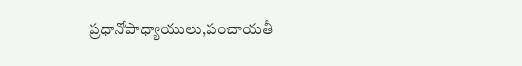ప్రధానోపాధ్యాయులు,పంచాయతీ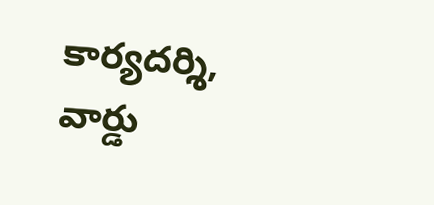కార్యదర్శి, వార్డు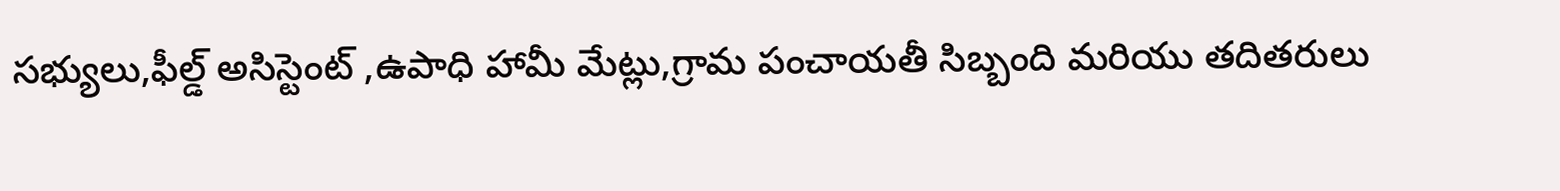సభ్యులు,ఫీల్డ్ అసిస్టెంట్ ,ఉపాధి హామీ మేట్లు,గ్రామ పంచాయతీ సిబ్బంది మరియు తదితరులు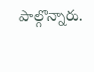పాల్గొన్నారు.